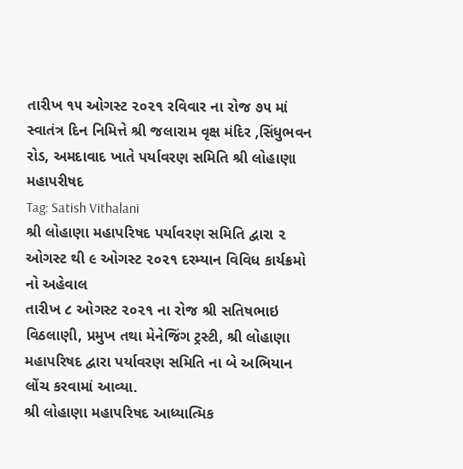તારીખ ૧૫ ઓગસ્ટ ૨૦૨૧ રવિવાર ના રોજ ૭૫ માં સ્વાતંત્ર દિન નિમિત્તે શ્રી જલારામ વૃક્ષ મંદિર ,સિંધુભવન રોડ, અમદાવાદ ખાતે પર્યાવરણ સમિતિ શ્રી લોહાણા મહાપરીષદ
Tag: Satish Vithalani
શ્રી લોહાણા મહાપરિષદ પર્યાવરણ સમિતિ દ્વારા ૨ ઓગસ્ટ થી ૯ ઓગસ્ટ ૨૦૨૧ દરમ્યાન વિવિધ કાર્યક્રમો નો અહેવાલ
તારીખ ૮ ઓગસ્ટ ૨૦૨૧ ના રોજ શ્રી સતિષભાઇ વિઠલાણી, પ્રમુખ તથા મેનેજિંગ ટ્રસ્ટી, શ્રી લોહાણા મહાપરિષદ દ્વારા પર્યાવરણ સમિતિ ના બે અભિયાન લોંચ કરવામાં આવ્યા.
શ્રી લોહાણા મહાપરિષદ આધ્યાત્મિક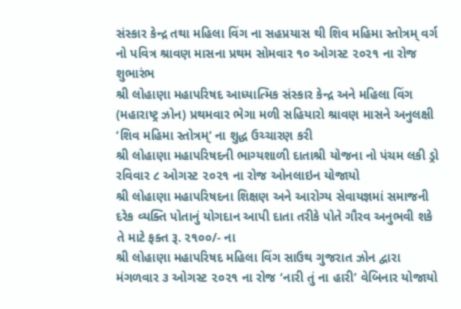સંસ્કાર કેન્દ્ર તથા મહિલા વિંગ ના સહપ્રયાસ થી શિવ મહિમા સ્તોત્રમ્ વર્ગ નો પવિત્ર શ્રાવણ માસના પ્રથમ સોમવાર ૧૦ ઓગસ્ટ ૨૦૨૧ ના રોજ શુભારંભ
શ્રી લોહાણા મહાપરિષદ આધ્યાત્મિક સંસ્કાર કેન્દ્ર અને મહિલા વિંગ (મહારાષ્ટ્ર ઝોન) પ્રથમવાર ભેગા મળી સહિયારો શ્રાવણ માસને અનુલક્ષી ‘શિવ મહિમા સ્તોત્રમ્‘ ના શુદ્ધ ઉચ્ચારણ કરી
શ્રી લોહાણા મહાપરિષદની ભાગ્યશાળી દાતાશ્રી યોજના નો પંચમ લકી ડ્રો રવિવાર ૮ ઓગસ્ટ ૨૦૨૧ ના રોજ ઓનલાઇન યોજાયો
શ્રી લોહાણા મહાપરિષદના શિક્ષણ અને આરોગ્ય સેવાયજ્ઞમાં સમાજની દરેક વ્યક્તિ પોતાનું યોગદાન આપી દાતા તરીકે પોતે ગૌરવ અનુભવી શકે તે માટે ફક્ત રૂ. ૨૧૦૦/- ના
શ્રી લોહાણા મહાપરિષદ મહિલા વિંગ સાઉથ ગુજરાત ઝોન દ્વારા મંગળવાર ૩ ઓગસ્ટ ૨૦૨૧ ના રોજ ‘નારી તું ના હારી’ વેબિનાર યોજાયો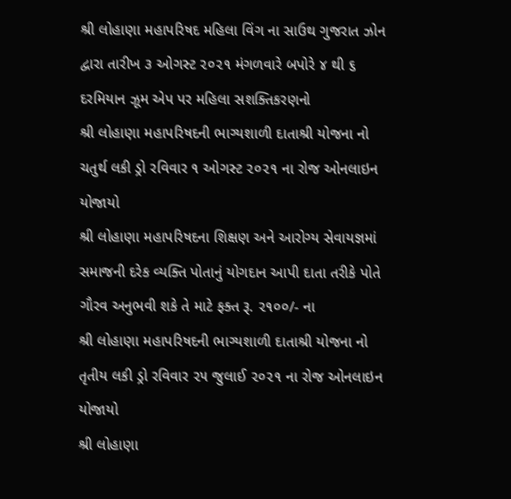શ્રી લોહાણા મહાપરિષદ મહિલા વિંગ ના સાઉથ ગુજરાત ઝોન દ્વારા તારીખ ૩ ઓગસ્ટ ૨૦૨૧ મંગળવારે બપોરે ૪ થી ૬ દરમિયાન ઝૂમ એપ પર મહિલા સશક્તિકરણનો
શ્રી લોહાણા મહાપરિષદની ભાગ્યશાળી દાતાશ્રી યોજના નો ચતુર્થ લકી ડ્રો રવિવાર ૧ ઓગસ્ટ ૨૦૨૧ ના રોજ ઓનલાઇન યોજાયો
શ્રી લોહાણા મહાપરિષદના શિક્ષણ અને આરોગ્ય સેવાયજ્ઞમાં સમાજની દરેક વ્યક્તિ પોતાનું યોગદાન આપી દાતા તરીકે પોતે ગૌરવ અનુભવી શકે તે માટે ફક્ત રૂ. ૨૧૦૦/- ના
શ્રી લોહાણા મહાપરિષદની ભાગ્યશાળી દાતાશ્રી યોજના નો તૃતીય લકી ડ્રો રવિવાર ૨૫ જુલાઈ ૨૦૨૧ ના રોજ ઓનલાઇન યોજાયો
શ્રી લોહાણા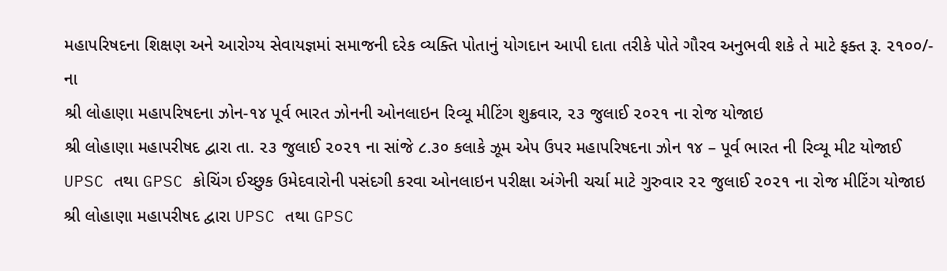મહાપરિષદના શિક્ષણ અને આરોગ્ય સેવાયજ્ઞમાં સમાજની દરેક વ્યક્તિ પોતાનું યોગદાન આપી દાતા તરીકે પોતે ગૌરવ અનુભવી શકે તે માટે ફક્ત રૂ. ૨૧૦૦/- ના
શ્રી લોહાણા મહાપરિષદના ઝોન-૧૪ પૂર્વ ભારત ઝોનની ઓનલાઇન રિવ્યૂ મીટિંગ શુક્રવાર, ૨૩ જુલાઈ ૨૦૨૧ ના રોજ યોજાઇ
શ્રી લોહાણા મહાપરીષદ દ્વારા તા. ૨૩ જુલાઈ ૨૦૨૧ ના સાંજે ૮.૩૦ કલાકે ઝૂમ એપ ઉપર મહાપરિષદના ઝોન ૧૪ – પૂર્વ ભારત ની રિવ્યૂ મીટ યોજાઈ
UPSC તથા GPSC કોચિંગ ઈચ્છુક ઉમેદવારોની પસંદગી કરવા ઓનલાઇન પરીક્ષા અંગેની ચર્ચા માટે ગુરુવાર ૨૨ જુલાઈ ૨૦૨૧ ના રોજ મીટિંગ યોજાઇ
શ્રી લોહાણા મહાપરીષદ દ્વારા UPSC તથા GPSC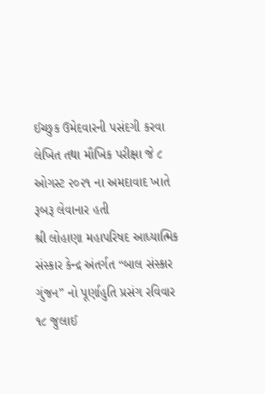ઈચ્છુક ઉમેદવારની પસંદગી કરવા લેખિત તથા મૌખિક પરીક્ષા જે ૮ ઓગસ્ટ ૨૦૨૧ ના અમદાવાદ ખાતે રૂબરૂ લેવાનાર હતી
શ્રી લોહાણા મહાપરિષદ આધ્યાત્મિક સંસ્કાર કેન્દ્ર અંતર્ગત “બાલ સંસ્કાર ગુંજન” નો પૂર્ણાહુતિ પ્રસંગ રવિવાર ૧૮ જુલાઈ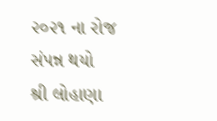૨૦૨૧ ના રોજ સંપન્ન થયો
શ્રી લોહાણા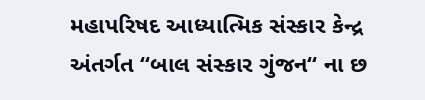મહાપરિષદ આધ્યાત્મિક સંસ્કાર કેન્દ્ર અંતર્ગત “બાલ સંસ્કાર ગુંજન“ ના છ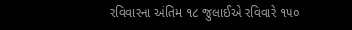રવિવારના અંતિમ ૧૮ જુલાઈએ રવિવારે ૧૫૦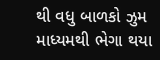થી વધુ બાળકો ઝુમ માધ્યમથી ભેગા થયા